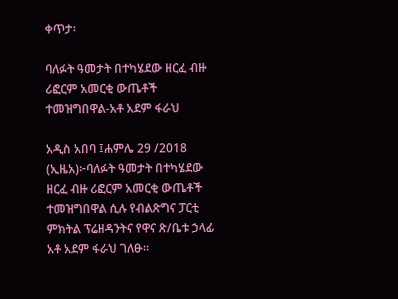ቀጥታ፡

ባለፉት ዓመታት በተካሄደው ዘርፈ ብዙ ሪፎርም አመርቂ ውጤቶች ተመዝግበዋል-አቶ አደም ፋራህ

አዲስ አበባ ፤ሐምሌ 29 /2018 (ኢዜአ)፦ባለፉት ዓመታት በተካሄደው ዘርፈ ብዙ ሪፎርም አመርቂ ውጤቶች ተመዝግበዋል ሲሉ የብልጽግና ፓርቲ ምክትል ፕሬዘዳንትና የዋና ጽ/ቤቱ ኃላፊ አቶ አደም ፋራህ ገለፁ።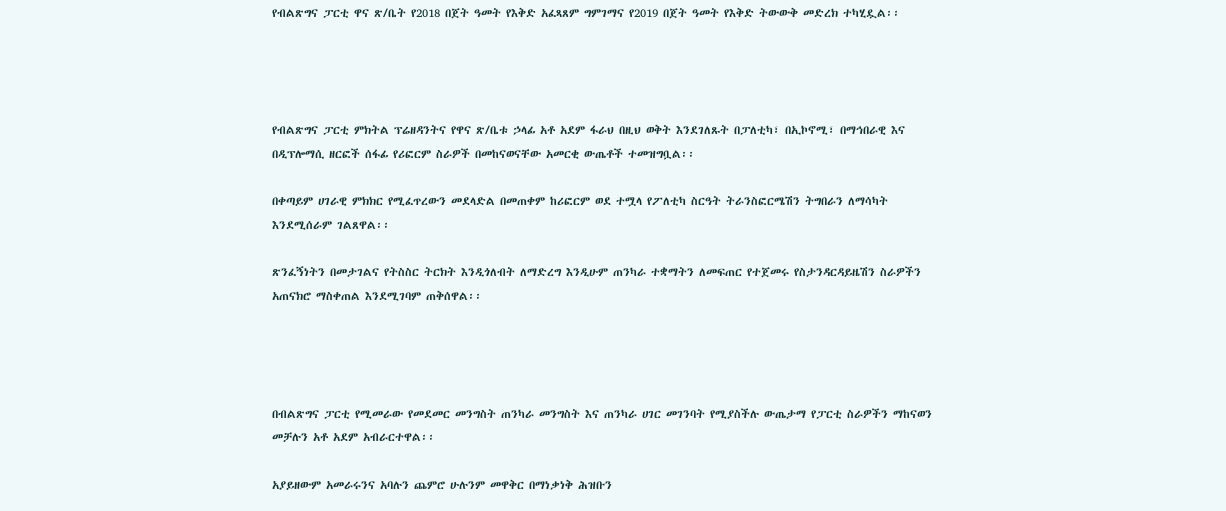የብልጽግና ፓርቲ ዋና ጽ/ቤት የ2018 በጀት ዓመት የእቅድ አፈጻጸም ግምገማና የ2019 በጀት ዓመት የእቅድ ትውውቅ መድረክ ተካሂዷል፡፡




የብልጽግና ፓርቲ ምክትል ፕሬዘዳንትና የዋና ጽ/ቤቱ ኃላፊ አቶ አደም ፋራህ በዚህ ወቅት እንደገለጹት በፓለቲካ፣ በኢኮኖሚ፣ በማኅበራዊ እና በዲፕሎማሲ ዘርፎች ሰፋፊ የሪፎርም ስራዎች በመከናወናቸው አመርቂ ውጤቶች ተመዝግቧል፡፡

በቀጣይም ሀገራዊ ምክክር የሚፈጥረውን መደላድል በመጠቀም ከሪፎርም ወደ ተሟላ የፖለቲካ ስርዓት ትራንስፎርሜሽን ትግበራን ለማሳካት እንደሚሰራም ገልጸዋል፡፡

ጽንፈኝነትን በመታገልና የትስስር ትርክት እንዲጎለብት ለማድረግ እንዲሁም ጠንካራ ተቋማትን ለመፍጠር የተጀመሩ የስታንዳርዳይዜሽን ስራዎችን አጠናክሮ ማስቀጠል እንደሚገባም ጠቅሰዋል፡፡




በብልጽግና ፓርቲ የሚመራው የመደመር መንግስት ጠንካራ መንግስት እና ጠንካራ ሀገር መገንባት የሚያስችሉ ውጤታማ የፓርቲ ስራዎችን ማከናወን መቻሉን አቶ አደም አብራርተዋል፡፡

አያይዘውም አመራሩንና አባሉን ጨምሮ ሁሉንም መዋቅር በማነቃነቅ ሕዝቡን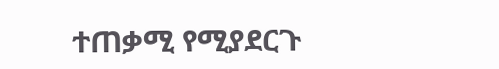ተጠቃሚ የሚያደርጉ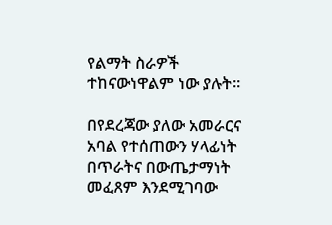የልማት ስራዎች ተከናውነዋልም ነው ያሉት፡፡

በየደረጃው ያለው አመራርና አባል የተሰጠውን ሃላፊነት በጥራትና በውጤታማነት መፈጸም እንደሚገባው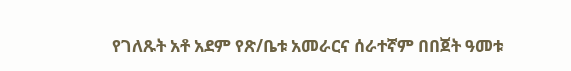የገለጹት አቶ አደም የጽ/ቤቱ አመራርና ሰራተኛም በበጀት ዓመቱ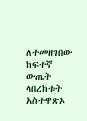ለተመዘገበው ከፍተኛ ውጤት ላበረከቱት አስተዋጽኦ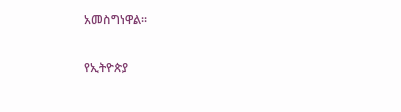አመስግነዋል፡፡

የኢትዮጵያ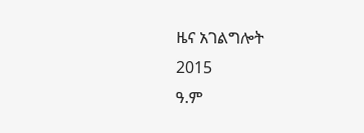ዜና አገልግሎት
2015
ዓ.ም